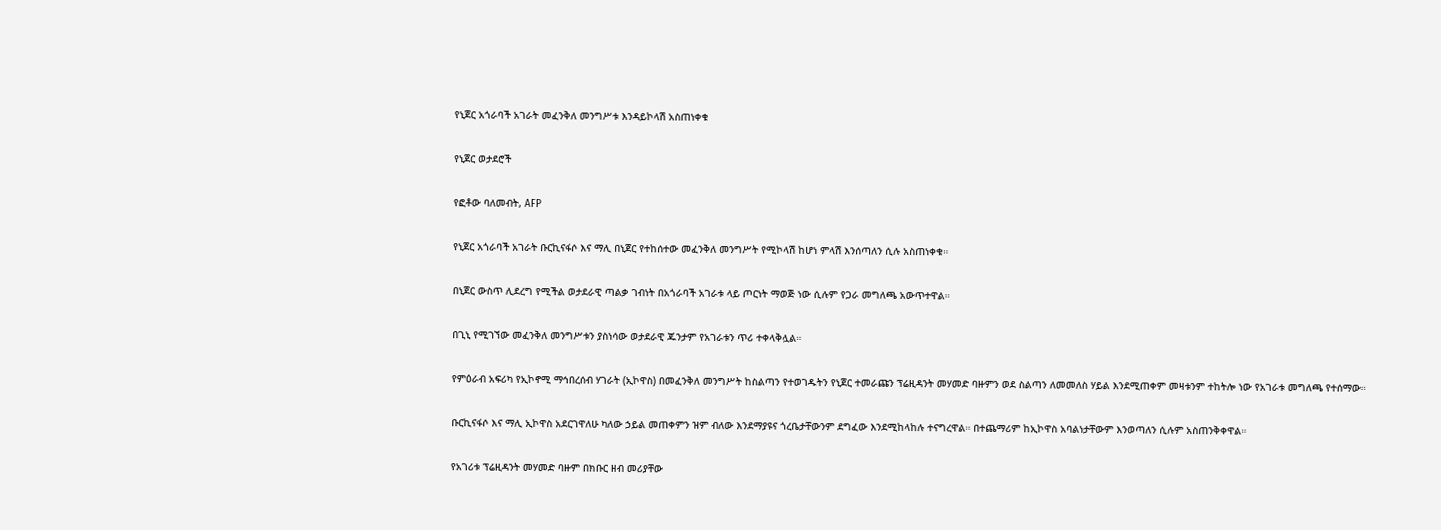የኒጀር አጎራባች አገራት መፈንቅለ መንግሥቱ እንዳይኮላሽ አስጠነቀቁ

የኒጀር ወታደሮች

የፎቶው ባለመብት, AFP

የኒጀር አጎራባች አገራት ቡርኪናፋሶ እና ማሊ በኒጀር የተከሰተው መፈንቅለ መንግሥት የሚኮላሽ ከሆነ ምላሽ እንሰጣለን ሲሉ አስጠነቀቁ።

በኒጀር ውስጥ ሊደረግ የሚችል ወታደራዊ ጣልቃ ገብነት በአጎራባች አገራቱ ላይ ጦርነት ማወጅ ነው ሲሉም የጋራ መግለጫ አውጥተዋል።

በጊኒ የሚገኘው መፈንቅለ መንግሥቱን ያስነሳው ወታደራዊ ጁንታም የአገራቱን ጥሪ ተቀላቅሏል።

የምዕራብ አፍሪካ የኢኮኖሚ ማኅበረሰብ ሃገራት (ኢኮዋስ) በመፈንቅለ መንግሥት ከስልጣን የተወገዱትን የኒጀር ተመራጩን ፕሬዚዳንት መሃመድ ባዙምን ወደ ስልጣን ለመመለስ ሃይል እንደሚጠቀም መዛቱንም ተከትሎ ነው የአገራቱ መግለጫ የተሰማው።

ቡርኪናፋሶ እና ማሊ ኢኮዋስ አደርገዋለሁ ካለው ኃይል መጠቀምን ዝም ብለው እንደማያዩና ጎረቤታቸውንም ደግፈው እንደሚከላከሉ ተናግረዋል። በተጨማሪም ከኢኮዋስ አባልነታቸውም እንወጣለን ሲሉም አስጠንቅቀዋል።

የአገሪቱ ፕሬዚዳንት መሃመድ ባዙም በክቡር ዘብ መሪያቸው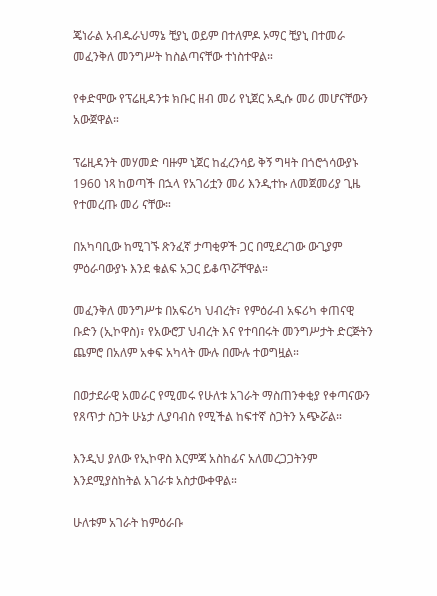ጄነራል አብዱራህማኔ ቺያኒ ወይም በተለምዶ ኦማር ቺያኒ በተመራ መፈንቅለ መንግሥት ከስልጣናቸው ተነስተዋል።

የቀድሞው የፕሬዚዳንቱ ክቡር ዘብ መሪ የኒጀር አዲሱ መሪ መሆናቸውን አውጀዋል።

ፕሬዚዳንት መሃመድ ባዙም ኒጀር ከፈረንሳይ ቅኝ ግዛት በጎሮጎሳውያኑ 1960 ነጻ ከወጣች በኋላ የአገሪቷን መሪ እንዲተኩ ለመጀመሪያ ጊዜ የተመረጡ መሪ ናቸው።

በአካባቢው ከሚገኙ ጽንፈኛ ታጣቂዎች ጋር በሚደረገው ውጊያም ምዕራባውያኑ እንደ ቁልፍ አጋር ይቆጥሯቸዋል።

መፈንቅለ መንግሥቱ በአፍሪካ ህብረት፣ የምዕራብ አፍሪካ ቀጠናዊ ቡድን (ኢኮዋስ)፣ የአውሮፓ ህብረት እና የተባበሩት መንግሥታት ድርጅትን ጨምሮ በአለም አቀፍ አካላት ሙሉ በሙሉ ተወግዟል።

በወታደራዊ አመራር የሚመሩ የሁለቱ አገራት ማስጠንቀቂያ የቀጣናውን የጸጥታ ስጋት ሁኔታ ሊያባብስ የሚችል ከፍተኛ ስጋትን አጭሯል።

እንዲህ ያለው የኢኮዋስ እርምጃ አስከፊና አለመረጋጋትንም እንደሚያስከትል አገራቱ አስታውቀዋል።

ሁለቱም አገራት ከምዕራቡ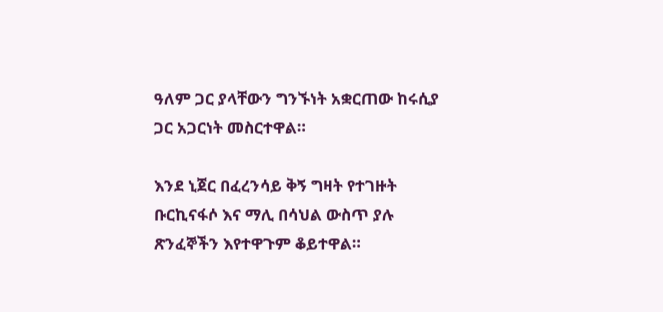ዓለም ጋር ያላቸውን ግንኙነት አቋርጠው ከሩሲያ ጋር አጋርነት መስርተዋል።

እንደ ኒጀር በፈረንሳይ ቅኝ ግዛት የተገዙት ቡርኪናፋሶ እና ማሊ በሳህል ውስጥ ያሉ ጽንፈኞችን እየተዋጉም ቆይተዋል።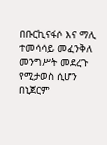በቡርኪናፋሶ እና ማሊ ተመሳሳይ መፈንቅለ መንግሥት መደረጉ የሚታወስ ሲሆን በኒጀርም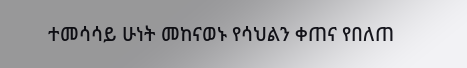ተመሳሳይ ሁነት መከናወኑ የሳህልን ቀጠና የበለጠ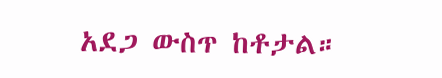አደጋ ውስጥ ከቶታል።